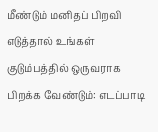மீண்டும் மனிதப் பிறவி எடுத்தால் உங்கள் குடும்பத்தில் ஒருவராக பிறக்க வேண்டும்: எடப்பாடி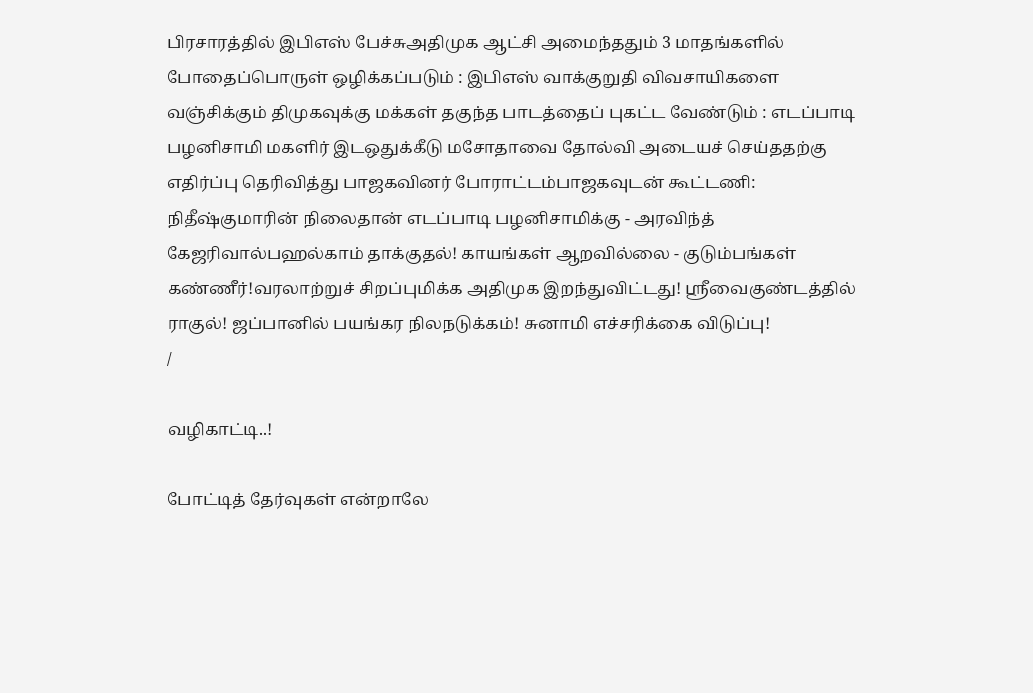பிரசாரத்தில் இபிஎஸ் பேச்சுஅதிமுக ஆட்சி அமைந்ததும் 3 மாதங்களில் போதைப்பொருள் ஒழிக்கப்படும் : இபிஎஸ் வாக்குறுதி விவசாயிகளை வஞ்சிக்கும் திமுகவுக்கு மக்கள் தகுந்த பாடத்தைப் புகட்ட வேண்டும் : எடப்பாடி பழனிசாமி மகளிர் இடஒதுக்கீடு மசோதாவை தோல்வி அடையச் செய்ததற்கு எதிர்ப்பு தெரிவித்து பாஜகவினர் போராட்டம்பாஜகவுடன் கூட்டணி: நிதீஷ்குமாரின் நிலைதான் எடப்பாடி பழனிசாமிக்கு - அரவிந்த் கேஜரிவால்பஹல்காம் தாக்குதல்! காயங்கள் ஆறவில்லை - குடும்பங்கள் கண்ணீர்!வரலாற்றுச் சிறப்புமிக்க அதிமுக இறந்துவிட்டது! ஸ்ரீவைகுண்டத்தில் ராகுல்! ஜப்பானில் பயங்கர நிலநடுக்கம்! சுனாமி எச்சரிக்கை விடுப்பு!
/

வழிகாட்டி..!

போட்டித் தேர்வுகள் என்றாலே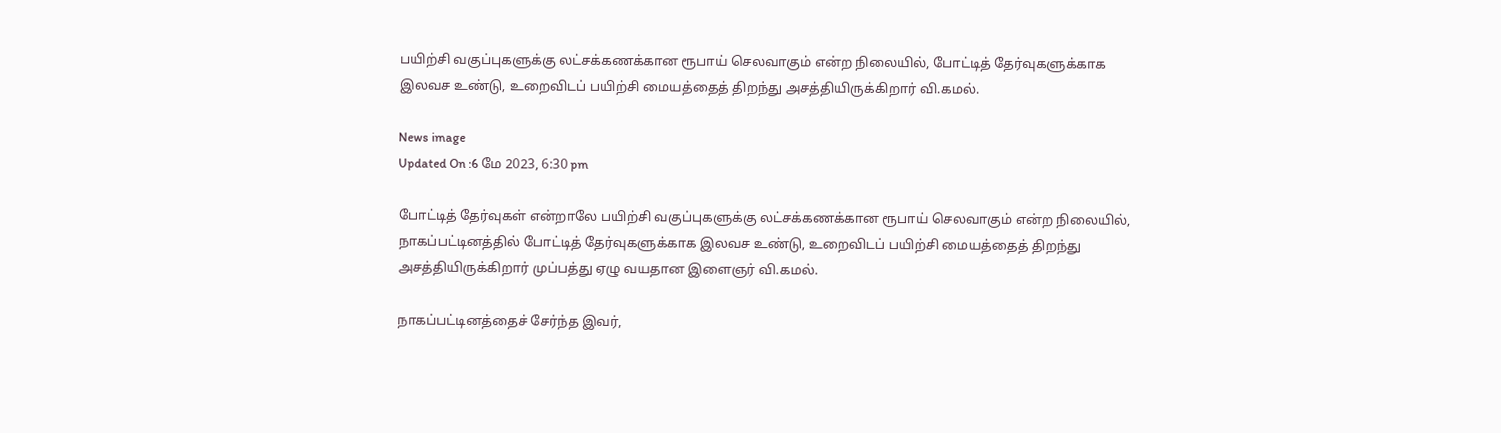பயிற்சி வகுப்புகளுக்கு லட்சக்கணக்கான ரூபாய் செலவாகும் என்ற நிலையில், போட்டித் தேர்வுகளுக்காக இலவச உண்டு, உறைவிடப் பயிற்சி மையத்தைத் திறந்து அசத்தியிருக்கிறார் வி.கமல்.

News image
Updated On :6 மே 2023, 6:30 pm

போட்டித் தேர்வுகள் என்றாலே பயிற்சி வகுப்புகளுக்கு லட்சக்கணக்கான ரூபாய் செலவாகும் என்ற நிலையில், நாகப்பட்டினத்தில் போட்டித் தேர்வுகளுக்காக இலவச உண்டு, உறைவிடப் பயிற்சி மையத்தைத் திறந்து அசத்தியிருக்கிறார் முப்பத்து ஏழு வயதான இளைஞர் வி.கமல்.

நாகப்பட்டினத்தைச் சேர்ந்த இவர்,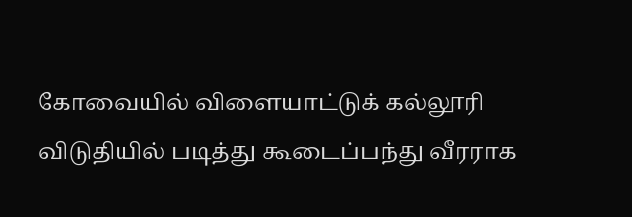கோவையில் விளையாட்டுக் கல்லூரி விடுதியில் படித்து கூடைப்பந்து வீரராக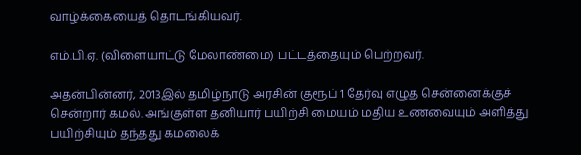வாழ்க்கையைத் தொடங்கியவர்.

எம்.பி.ஏ. (விளையாட்டு மேலாண்மை) பட்டத்தையும் பெற்றவர்.

அதன்பின்னர், 2013இல் தமிழ்நாடு அரசின் குரூப் 1 தேர்வு எழுத சென்னைக்குச் சென்றார் கமல். அங்குள்ள தனியார் பயிற்சி மையம் மதிய உணவையும் அளித்து பயிற்சியும் தந்தது கமலைக்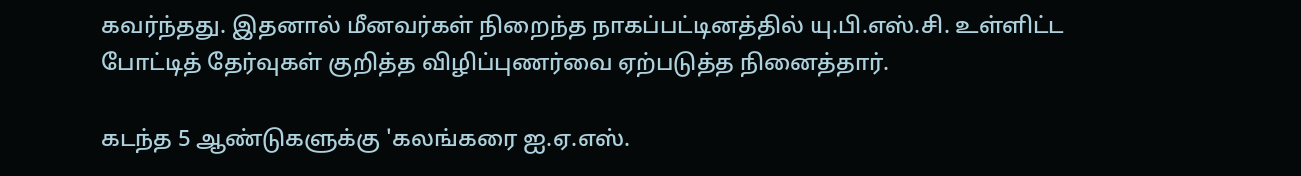கவர்ந்தது. இதனால் மீனவர்கள் நிறைந்த நாகப்பட்டினத்தில் யு.பி.எஸ்.சி. உள்ளிட்ட போட்டித் தேர்வுகள் குறித்த விழிப்புணர்வை ஏற்படுத்த நினைத்தார்.

கடந்த 5 ஆண்டுகளுக்கு 'கலங்கரை ஐ.ஏ.எஸ்.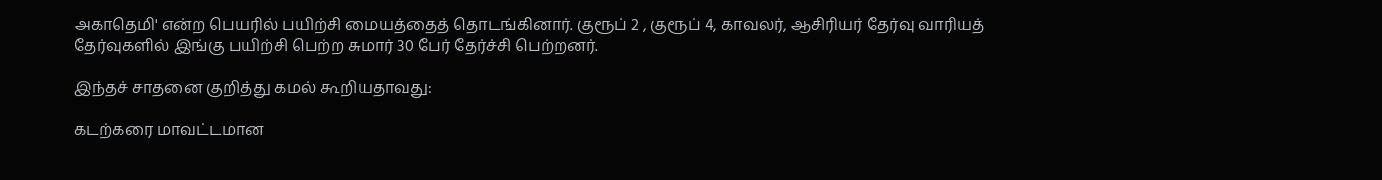அகாதெமி' என்ற பெயரில் பயிற்சி மையத்தைத் தொடங்கினார். குரூப் 2 , குரூப் 4, காவலர், ஆசிரியர் தேர்வு வாரியத் தேர்வுகளில் இங்கு பயிற்சி பெற்ற சுமார் 30 பேர் தேர்ச்சி பெற்றனர்.

இந்தச் சாதனை குறித்து கமல் கூறியதாவது:

கடற்கரை மாவட்டமான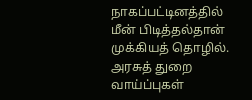நாகப்பட்டினத்தில் மீன் பிடித்தல்தான் முக்கியத் தொழில். அரசுத் துறை வாய்ப்புகள்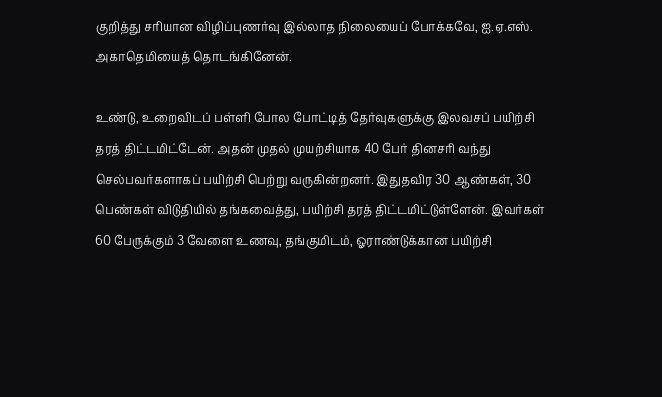குறித்து சரியான விழிப்புணர்வு இல்லாத நிலையைப் போக்கவே, ஐ.ஏ.எஸ். அகாதெமியைத் தொடங்கினேன்.

உண்டு, உறைவிடப் பள்ளி போல போட்டித் தேர்வுகளுக்கு இலவசப் பயிற்சி தரத் திட்டமிட்டேன். அதன் முதல் முயற்சியாக 40 பேர் தினசரி வந்து செல்பவர்களாகப் பயிற்சி பெற்று வருகின்றனர். இதுதவிர 30 ஆண்கள், 30 பெண்கள் விடுதியில் தங்கவைத்து, பயிற்சி தரத் திட்டமிட்டுள்ளேன். இவர்கள் 60 பேருக்கும் 3 வேளை உணவு, தங்குமிடம், ஓராண்டுக்கான பயிற்சி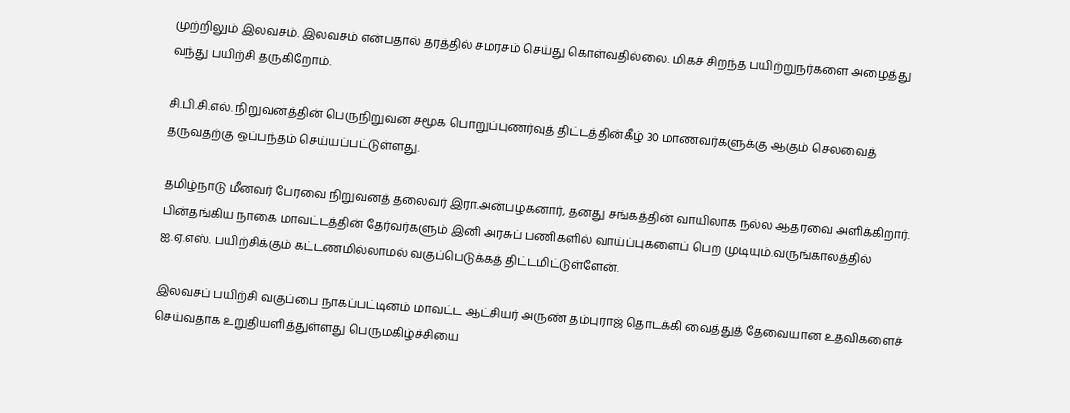முற்றிலும் இலவசம். இலவசம் என்பதால் தரத்தில் சமரசம் செய்து கொள்வதில்லை. மிகச் சிறந்த பயிற்றுநர்களை அழைத்து வந்து பயிற்சி தருகிறோம்.

சி.பி.சி.எல். நிறுவனத்தின் பெருநிறுவன சமூக பொறுப்புணர்வுத் திட்டத்தின்கீழ் 30 மாணவர்களுக்கு ஆகும் செலவைத் தருவதற்கு ஒப்பந்தம் செய்யப்பட்டுள்ளது.

தமிழ்நாடு மீனவர் பேரவை நிறுவனத் தலைவர் இரா.அன்பழகனார், தனது சங்கத்தின் வாயிலாக நல்ல ஆதரவை அளிக்கிறார். பின்தங்கிய நாகை மாவட்டத்தின் தேர்வர்களும் இனி அரசுப் பணிகளில் வாய்ப்புகளைப் பெற முடியும்.வருங்காலத்தில் ஐ.ஏ.எஸ். பயிற்சிக்கும் கட்டணமில்லாமல் வகுப்பெடுக்கத் திட்டமிட்டுள்ளேன்.

இலவசப் பயிற்சி வகுப்பை நாகப்பட்டினம் மாவட்ட ஆட்சியர் அருண் தம்புராஜ் தொடக்கி வைத்துத் தேவையான உதவிகளைச் செய்வதாக உறுதியளித்துள்ளது பெருமகிழ்ச்சியை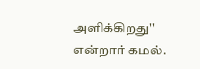அளிக்கிறது'' என்றார் கமல்.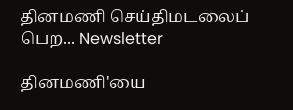தினமணி செய்திமடலைப் பெற... Newsletter

தினமணி'யை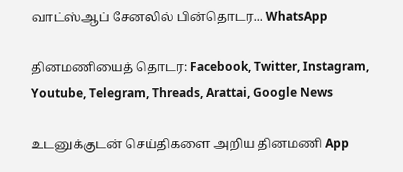வாட்ஸ்ஆப் சேனலில் பின்தொடர... WhatsApp

தினமணியைத் தொடர: Facebook, Twitter, Instagram, Youtube, Telegram, Threads, Arattai, Google News

உடனுக்குடன் செய்திகளை அறிய தினமணி App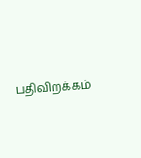பதிவிறக்கம்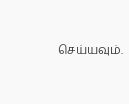செய்யவும்.